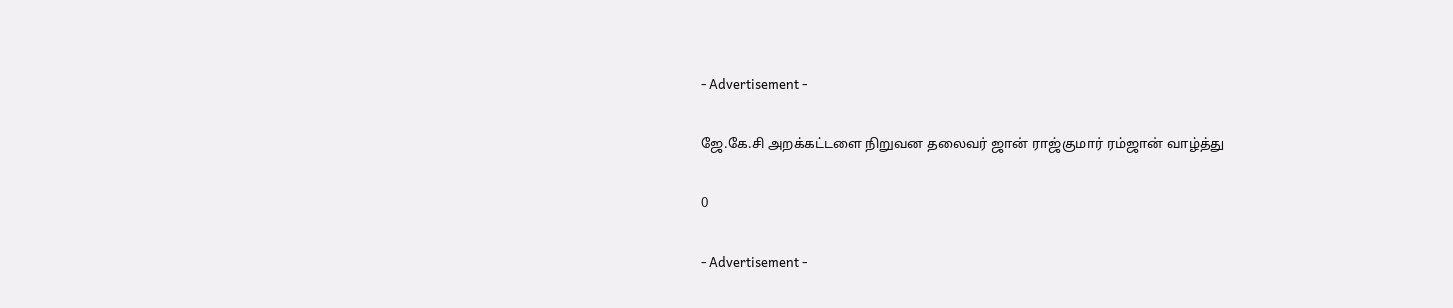- Advertisement -

ஜே.கே.சி அறக்கட்டளை நிறுவன தலைவர் ஜான் ராஜ்குமார் ரம்ஜான் வாழ்த்து

0

- Advertisement -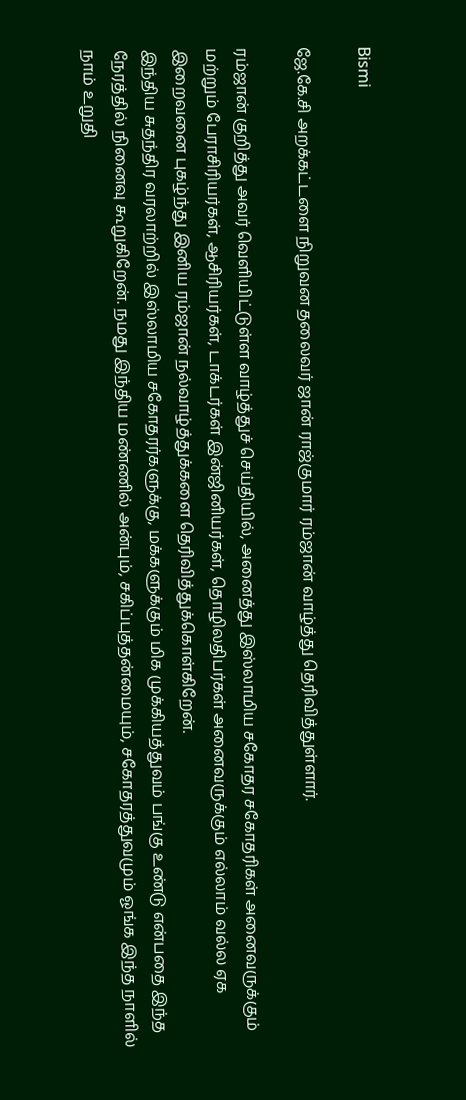Bismi

ஜே.கே.சி அறக்கட்டளை நிறுவன தலைவர் ஜான் ராஜ்குமார் ரம்ஜான் வாழ்த்து தெரிவித்துள்ளார்.

ரம்ஜான் குறித்து அவர் வெளியிட்டுள்ள வாழ்த்துச் செய்தியில், அனைத்து இஸ்லாமிய சகோதர சகோதரிகள் அனைவருக்கும் மற்றும் பேராசிரியர்கள், ஆசிரியர்கள், டாக்டர்கள் இன்ஜினியர்கள், தொழிலதிபர்கள் அனைவருக்கும் எல்லாம் வல்ல ஏக இறைவனை புகழ்ந்து இனிய ரம்ஜான் நல்வாழ்த்துக்களை தெரிவித்துக்கொள்கிறேன்.
இந்திய சுதந்திர வரலாற்றில் இஸ்லாமிய சகோதரர்களுக்கு, மக்களுக்கும் மிக முக்கியத்துவம் பங்கு உண்டு என்பதை இந்த நேரத்தில் நினைவு கூறுகிறேன். நமது இந்திய மண்ணில் அன்பும், சகிப்புத்தன்மையும், சகோதரத்துவமும் ஓங்க இந்த நாளில் நாம் உறுதி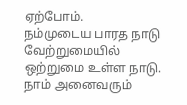ஏற்போம்.
நம்முடைய பாரத நாடு வேற்றுமையில் ஒற்றுமை உள்ள நாடு. நாம் அனைவரும்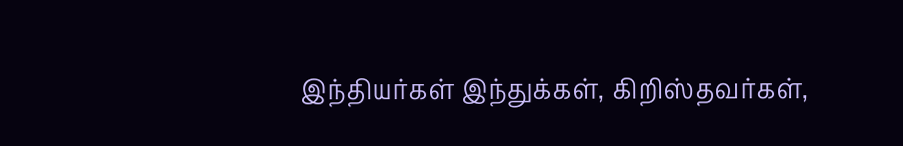இந்தியர்கள் இந்துக்கள், கிறிஸ்தவர்கள்,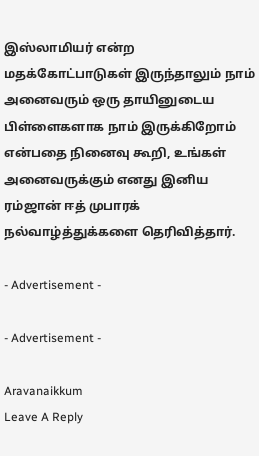இஸ்லாமியர் என்ற மதக்கோட்பாடுகள் இருந்தாலும் நாம் அனைவரும் ஒரு தாயினுடைய பிள்ளைகளாக நாம் இருக்கிறோம் என்பதை நினைவு கூறி, உங்கள் அனைவருக்கும் எனது இனிய ரம்ஜான் ஈத் முபாரக் நல்வாழ்த்துக்களை தெரிவித்தார்.

- Advertisement -

- Advertisement -

Aravanaikkum
Leave A Reply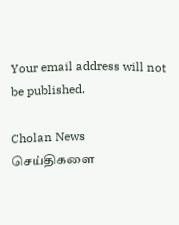Your email address will not be published.

Cholan News செய்திகளை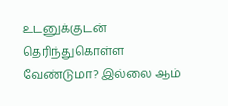உடனுக்குடன் தெரிந்துகொள்ள வேண்டுமா? இல்லை ஆம்